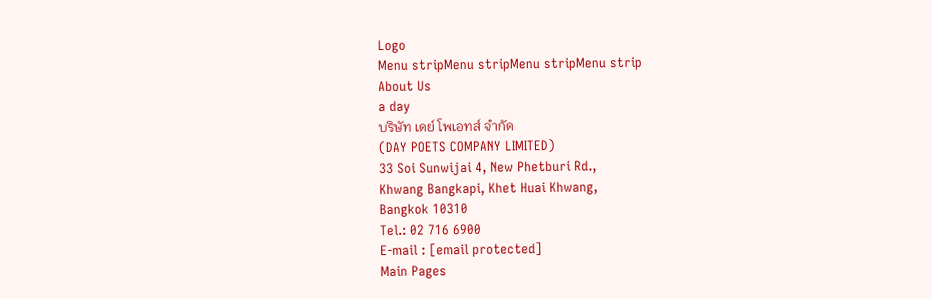Logo
Menu stripMenu stripMenu stripMenu strip
About Us
a day
บริษัท เดย์ โพเอทส์ จำกัด
(DAY POETS COMPANY LIMITED)
33 Soi Sunwijai 4, New Phetburi Rd.,
Khwang Bangkapi, Khet Huai Khwang,
Bangkok 10310
Tel.: 02 716 6900
E-mail : [email protected]
Main Pages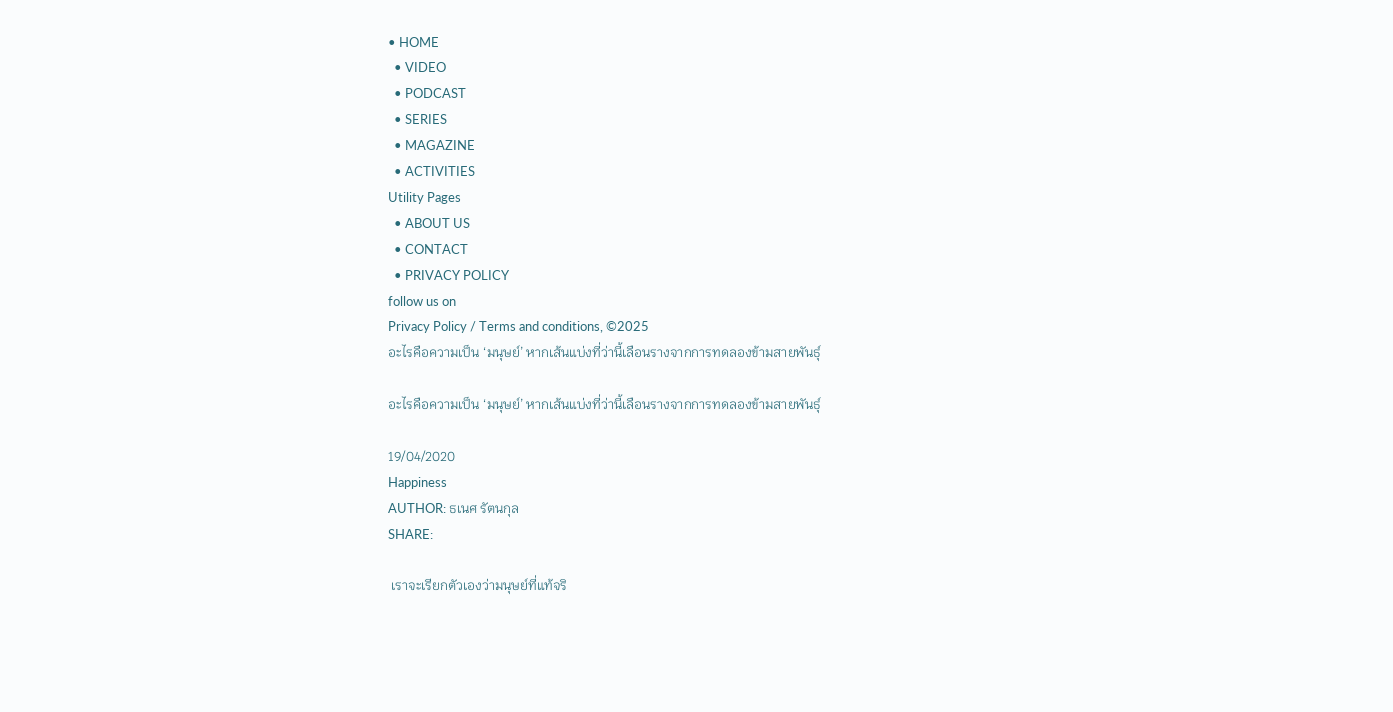• HOME
  • VIDEO
  • PODCAST
  • SERIES
  • MAGAZINE
  • ACTIVITIES
Utility Pages
  • ABOUT US
  • CONTACT
  • PRIVACY POLICY
follow us on
Privacy Policy / Terms and conditions, ©2025
อะไรคือความเป็น ‘มนุษย์’ หากเส้นแบ่งที่ว่านี้เลือนรางจากการทดลองข้ามสายพันธุ์

อะไรคือความเป็น ‘มนุษย์’ หากเส้นแบ่งที่ว่านี้เลือนรางจากการทดลองข้ามสายพันธุ์

19/04/2020
Happiness
AUTHOR: ธเนศ รัตนกุล
SHARE:

 เราจะเรียกตัวเองว่ามนุษย์ที่แท้จริ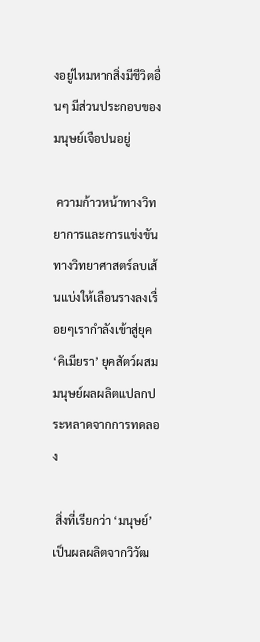งอยู่ไหมหากสิ่งมีชีวิตอื่นๆ มีส่วนประกอบของมนุษย์เจือปนอยู่

 ความก้าวหน้าทางวิทยาการและการแข่งขันทางวิทยาศาสตร์ลบเส้นแบ่งให้เลือนรางลงเรื่อยๆเรากำลังเข้าสู่ยุค ‘คิเมียรา’ ยุคสัตว์ผสมมนุษย์ผลผลิตแปลกประหลาดจากการทดลอง

 สิ่งที่เรียกว่า ‘มนุษย์’เป็นผลผลิตจากวิวัฒ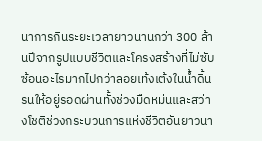นาการกินระยะเวลายาวนานกว่า 300 ล้านปีจากรูปแบบชีวิตและโครงสร้างที่ไม่ซับซ้อนอะไรมากไปกว่าลอยเท้งเต้งในน้ำดิ้นรนให้อยู่รอดผ่านทั้งช่วงมืดหม่นและสว่างโชติช่วงกระบวนการแห่งชีวิตอันยาวนา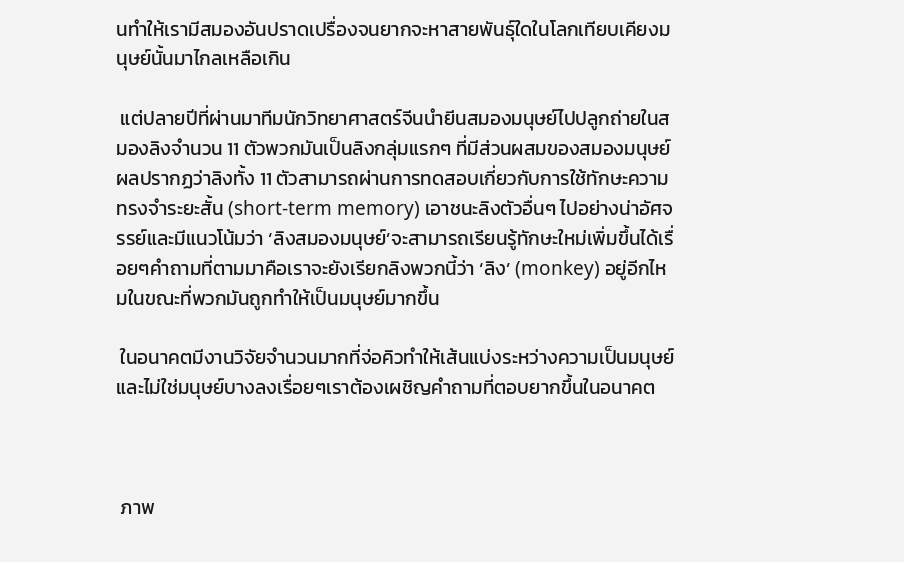นทำให้เรามีสมองอันปราดเปรื่องจนยากจะหาสายพันธุ์ใดในโลกเทียบเคียงมนุษย์นั้นมาไกลเหลือเกิน

 แต่ปลายปีที่ผ่านมาทีมนักวิทยาศาสตร์จีนนำยีนสมองมนุษย์ไปปลูกถ่ายในสมองลิงจำนวน 11 ตัวพวกมันเป็นลิงกลุ่มแรกๆ ที่มีส่วนผสมของสมองมนุษย์ผลปรากฏว่าลิงทั้ง 11 ตัวสามารถผ่านการทดสอบเกี่ยวกับการใช้ทักษะความทรงจำระยะสั้น (short-term memory) เอาชนะลิงตัวอื่นๆ ไปอย่างน่าอัศจรรย์และมีแนวโน้มว่า ‘ลิงสมองมนุษย์’จะสามารถเรียนรู้ทักษะใหม่เพิ่มขึ้นได้เรื่อยๆคำถามที่ตามมาคือเราจะยังเรียกลิงพวกนี้ว่า ‘ลิง’ (monkey) อยู่อีกไหมในขณะที่พวกมันถูกทำให้เป็นมนุษย์มากขึ้น

 ในอนาคตมีงานวิจัยจำนวนมากที่จ่อคิวทำให้เส้นแบ่งระหว่างความเป็นมนุษย์และไม่ใช่มนุษย์บางลงเรื่อยๆเราต้องเผชิญคำถามที่ตอบยากขึ้นในอนาคต



 ภาพ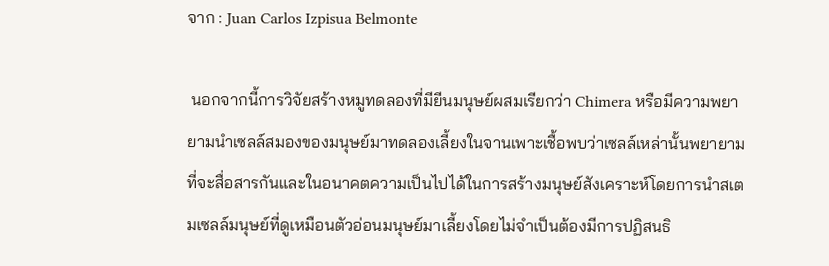จาก : Juan Carlos Izpisua Belmonte

 นอกจากนี้การวิจัยสร้างหมูทดลองที่มียีนมนุษย์ผสมเรียกว่า Chimera หรือมีความพยายามนำเซลล์สมองของมนุษย์มาทดลองเลี้ยงในจานเพาะเชื้อพบว่าเซลล์เหล่านั้นพยายามที่จะสื่อสารกันและในอนาคตความเป็นไปได้ในการสร้างมนุษย์สังเคราะห์โดยการนำสเตมเซลล์มนุษย์ที่ดูเหมือนตัวอ่อนมนุษย์มาเลี้ยงโดยไม่จำเป็นต้องมีการปฏิสนธิ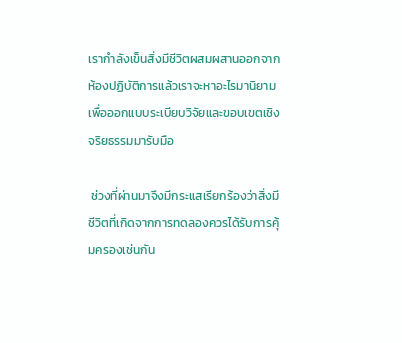เรากำลังเข็นสิ่งมีชีวิตผสมผสานออกจากห้องปฏิบัติการแล้วเราจะหาอะไรมานิยามเพื่อออกแบบระเบียบวิจัยและขอบเขตเชิงจริยธรรมมารับมือ

 ช่วงที่ผ่านมาจึงมีกระแสเรียกร้องว่าสิ่งมีชีวิตที่เกิดจากการทดลองควรได้รับการคุ้มครองเช่นกัน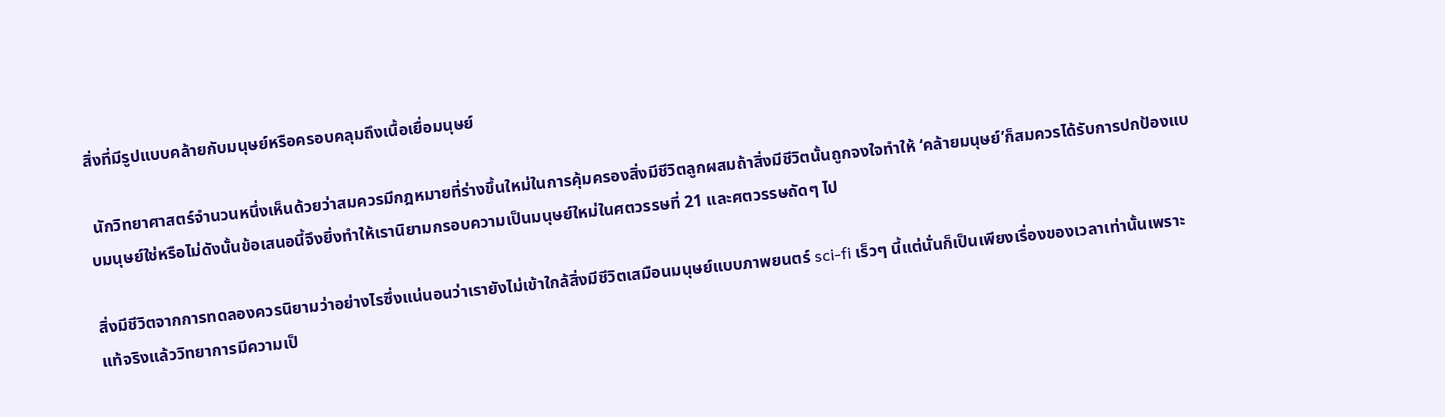สิ่งที่มีรูปแบบคล้ายกับมนุษย์หรือครอบคลุมถึงเนื้อเยื่อมนุษย์

 นักวิทยาศาสตร์จำนวนหนึ่งเห็นด้วยว่าสมควรมีกฎหมายที่ร่างขึ้นใหม่ในการคุ้มครองสิ่งมีชีวิตลูกผสมถ้าสิ่งมีชีวิตนั้นถูกจงใจทำให้ ‘คล้ายมนุษย์’ก็สมควรได้รับการปกป้องแบบมนุษย์ใช่หรือไม่ดังนั้นข้อเสนอนี้จึงยิ่งทำให้เรานิยามกรอบความเป็นมนุษย์ใหม่ในศตวรรษที่ 21 และศตวรรษถัดๆ ไป

สิ่งมีชีวิตจากการทดลองควรนิยามว่าอย่างไรซึ่งแน่นอนว่าเรายังไม่เข้าใกล้สิ่งมีชีวิตเสมือนมนุษย์แบบภาพยนตร์ sci-fi เร็วๆ นี้แต่นั่นก็เป็นเพียงเรื่องของเวลาเท่านั้นเพราะแท้จริงแล้ววิทยาการมีความเป็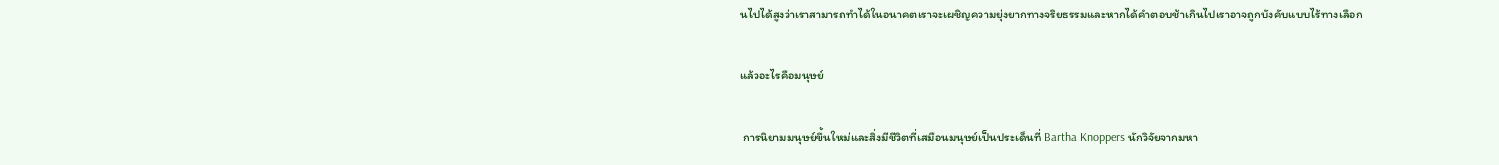นไปได้สูงว่าเราสามารถทำได้ในอนาคตเราจะเผชิญความยุ่งยากทางจริยธรรมและหากได้คำตอบช้าเกินไปเราอาจถูกบังคับแบบไร้ทางเลือก

แล้วอะไรคือมนุษย์

 การนิยามมนุษย์ขึ้นใหม่และสิ่งมีชีวิตที่เสมือนมนุษย์เป็นประเด็นที่ Bartha Knoppers นักวิจัยจากมหา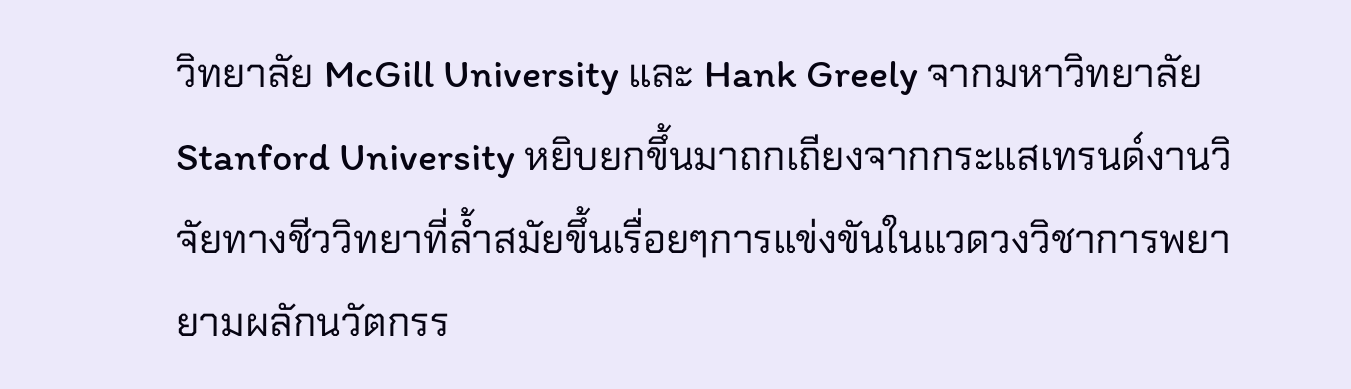วิทยาลัย McGill University และ Hank Greely จากมหาวิทยาลัยStanford University หยิบยกขึ้นมาถกเถียงจากกระแสเทรนด์งานวิจัยทางชีววิทยาที่ล้ำสมัยขึ้นเรื่อยๆการแข่งขันในแวดวงวิชาการพยายามผลักนวัตกรร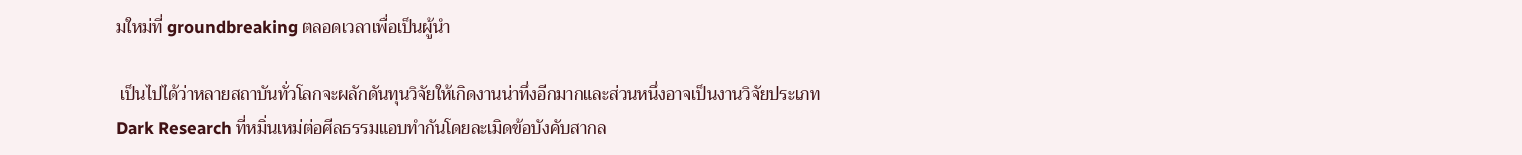มใหม่ที่ groundbreaking ตลอดเวลาเพื่อเป็นผู้นำ

 เป็นไปได้ว่าหลายสถาบันทั่วโลกจะผลักดันทุนวิจัยให้เกิดงานน่าทึ่งอีกมากและส่วนหนึ่งอาจเป็นงานวิจัยประเภท Dark Research ที่หมิ่นเหม่ต่อศีลธรรมแอบทำกันโดยละเมิดข้อบังคับสากล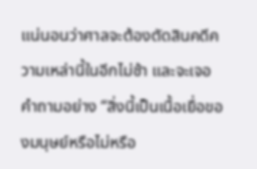แน่นอนว่าศาลจะต้องตัดสินคดีความเหล่านี้ในอีกไม่ช้า และจะเจอคำถามอย่าง “สิ่งนี้เป็นเนื้อเยื่อของมนุษย์หรือไม่หรือ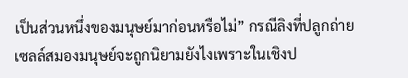เป็นส่วนหนึ่งของมนุษย์มาก่อนหรือไม่” กรณีลิงที่ปลูกถ่ายเซลล์สมองมนุษย์จะถูกนิยามยังไงเพราะในเชิงป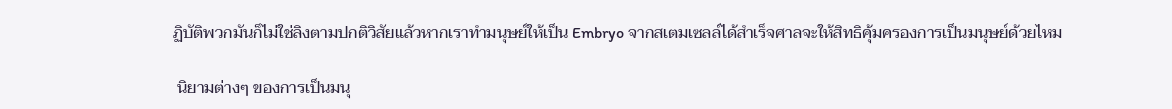ฏิบัติพวกมันก็ไม่ใช่ลิงตามปกติวิสัยแล้วหากเราทำมนุษย์ให้เป็น Embryo จากสเตมเซลล์ได้สำเร็จศาลจะให้สิทธิคุ้มครองการเป็นมนุษย์ด้วยไหม

 นิยามต่างๆ ของการเป็นมนุ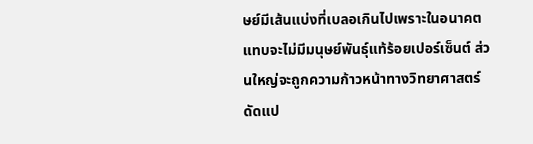ษย์มีเส้นแบ่งที่เบลอเกินไปเพราะในอนาคตแทบจะไม่มีมนุษย์พันธุ์แท้ร้อยเปอร์เซ็นต์ ส่วนใหญ่จะถูกความก้าวหน้าทางวิทยาศาสตร์ดัดแป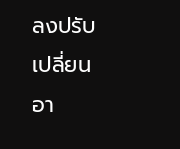ลงปรับเปลี่ยนอา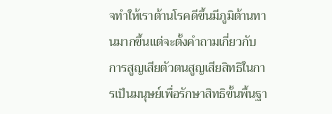จทำให้เราต้านโรคดีขึ้นมีภูมิต้านทานมากขึ้นแต่จะตั้งคำถามเกี่ยวกับการสูญเสียตัวตนสูญเสียสิทธิในการเป็นมนุษย์เพื่อรักษาสิทธิขั้นพื้นฐา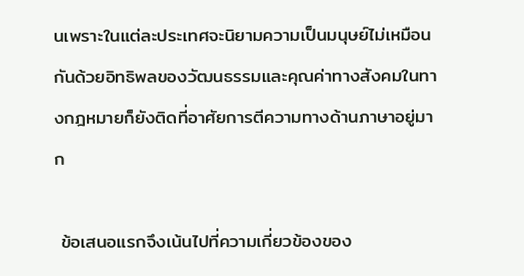นเพราะในแต่ละประเทศจะนิยามความเป็นมนุษย์ไม่เหมือนกันด้วยอิทธิพลของวัฒนธรรมและคุณค่าทางสังคมในทางกฎหมายก็ยังติดที่อาศัยการตีความทางด้านภาษาอยู่มาก

 ข้อเสนอแรกจึงเน้นไปที่ความเกี่ยวข้องของ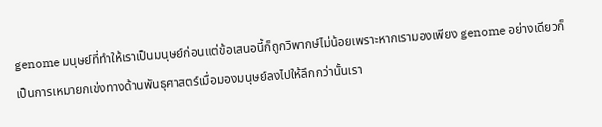genome มนุษย์ที่ทำให้เราเป็นมนุษย์ก่อนแต่ข้อเสนอนี้ก็ถูกวิพากษ์ไม่น้อยเพราะหากเรามองเพียง genome อย่างเดียวก็เป็นการเหมายกเข่งทางด้านพันธุศาสตร์เมื่อมองมนุษย์ลงไปให้ลึกกว่านั้นเรา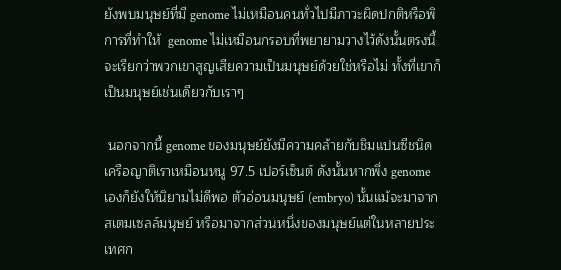ยังพบมนุษย์ที่มี genome ไม่เหมือนคนทั่วไปมีภาวะผิดปกติหรือพิการที่ทำให้  genome ไม่เหมือนกรอบที่พยายามวางไว้ดังนั้นตรงนี้จะเรียกว่าพวกเขาสูญเสียความเป็นมนุษย์ด้วยใช่หรือไม่ ทั้งที่เขาก็เป็นมนุษย์เช่นเดียวกับเราๆ

 นอกจากนี้ genome ของมนุษย์ยังมีความคล้ายกับชิมแปนซีชนิดเครือญาติเราเหมือนหนู 97.5 เปอร์เซ็นต์ ดังนั้นหากพึ่ง genome เองก็ยังให้นิยามไม่ดีพอ ตัวอ่อนมนุษย์ (embryo) นั้นแม้จะมาจากสเตมเซลล์มนุษย์ หรือมาจากส่วนหนึ่งของมนุษย์แต่ในหลายประเทศก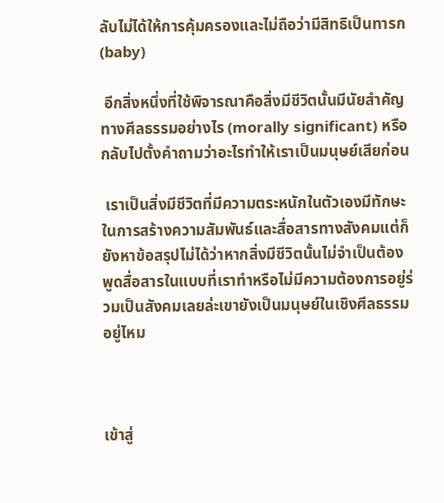ลับไม่ได้ให้การคุ้มครองและไม่ถือว่ามีสิทธิเป็นทารก (baby)

 อีกสิ่งหนึ่งที่ใช้พิจารณาคือสิ่งมีชีวิตนั้นมีนัยสำคัญทางศีลธรรมอย่างไร (morally significant) หรือกลับไปตั้งคำถามว่าอะไรทำให้เราเป็นมนุษย์เสียก่อน

 เราเป็นสิ่งมีชีวิตที่มีความตระหนักในตัวเองมีทักษะในการสร้างความสัมพันธ์และสื่อสารทางสังคมแต่ก็ยังหาข้อสรุปไม่ได้ว่าหากสิ่งมีชีวิตนั้นไม่จำเป็นต้องพูดสื่อสารในแบบที่เราทำหรือไม่มีความต้องการอยู่ร่วมเป็นสังคมเลยล่ะเขายังเป็นมนุษย์ในเชิงศีลธรรมอยู่ไหม



เข้าสู่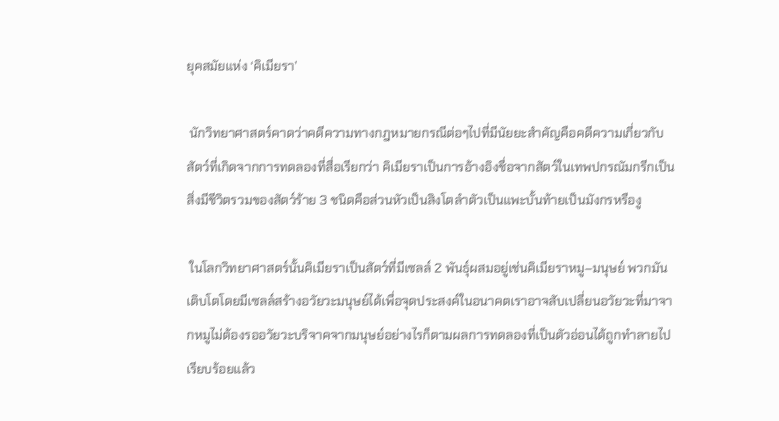ยุคสมัยแห่ง ‘คิเมียรา’

 นักวิทยาศาสตร์คาดว่าคดีความทางกฎหมายกรณีต่อๆไปที่มีนัยยะสำคัญคือคดีความเกี่ยวกับสัตว์ที่เกิดจากการทดลองที่สื่อเรียกว่า คิเมียราเป็นการอ้างอิงชื่อจากสัตว์ในเทพปกรณัมกรีกเป็นสิ่งมีชีวิตรวมของสัตว์ร้าย 3 ชนิดคือส่วนหัวเป็นสิงโตลำตัวเป็นแพะบั้นท้ายเป็นมังกรหรืองู

 ในโลกวิทยาศาสตร์นั้นคิเมียราเป็นสัตว์ที่มีเซลล์ 2 พันธุ์ผสมอยู่เช่นคิเมียราหมู–มนุษย์ พวกมันเติบโตโดยมีเซลล์สร้างอวัยวะมนุษย์ได้เพื่อจุดประสงค์ในอนาคตเราอาจสับเปลี่ยนอวัยวะที่มาจากหมูไม่ต้องรออวัยวะบริจาคจากมนุษย์อย่างไรก็ตามผลการทดลองที่เป็นตัวอ่อนได้ถูกทำลายไปเรียบร้อยแล้ว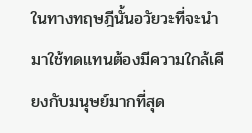ในทางทฤษฎีนั้นอวัยวะที่จะนำมาใช้ทดแทนต้องมีความใกล้เคียงกับมนุษย์มากที่สุด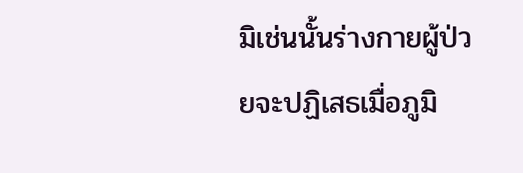มิเช่นนั้นร่างกายผู้ป่วยจะปฏิเสธเมื่อภูมิ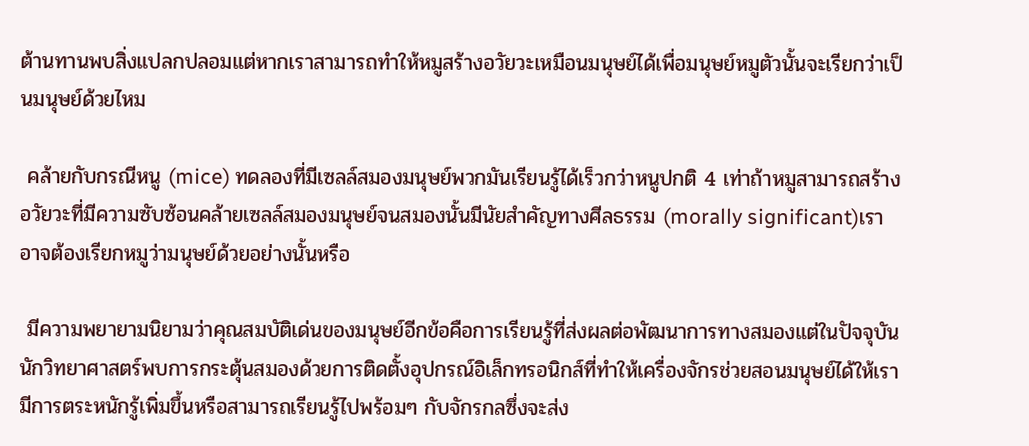ต้านทานพบสิ่งแปลกปลอมแต่หากเราสามารถทำให้หมูสร้างอวัยวะเหมือนมนุษย์ได้เพื่อมนุษย์หมูตัวนั้นจะเรียกว่าเป็นมนุษย์ด้วยไหม

 คล้ายกับกรณีหนู (mice) ทดลองที่มีเซลล์สมองมนุษย์พวกมันเรียนรู้ได้เร็วกว่าหนูปกติ 4 เท่าถ้าหมูสามารถสร้างอวัยวะที่มีความซับซ้อนคล้ายเซลล์สมองมนุษย์จนสมองนั้นมีนัยสำคัญทางศีลธรรม (morally significant)เราอาจต้องเรียกหมูว่ามนุษย์ด้วยอย่างนั้นหรือ

 มีความพยายามนิยามว่าคุณสมบัติเด่นของมนุษย์อีกข้อคือการเรียนรู้ที่ส่งผลต่อพัฒนาการทางสมองแต่ในปัจจุบันนักวิทยาศาสตร์พบการกระตุ้นสมองด้วยการติดตั้งอุปกรณ์อิเล็กทรอนิกส์ที่ทำให้เครื่องจักรช่วยสอนมนุษย์ได้ให้เรามีการตระหนักรู้เพิ่มขึ้นหรือสามารถเรียนรู้ไปพร้อมๆ กับจักรกลซึ่งจะส่ง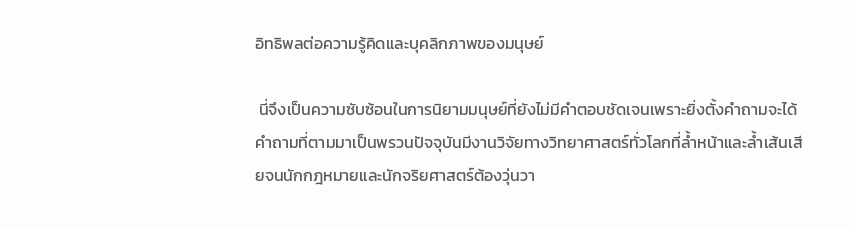อิทธิพลต่อความรู้คิดและบุคลิกภาพของมนุษย์

 นี่จึงเป็นความซับซ้อนในการนิยามมนุษย์ที่ยังไม่มีคำตอบชัดเจนเพราะยิ่งตั้งคำถามจะได้คำถามที่ตามมาเป็นพรวนปัจจุบันมีงานวิจัยทางวิทยาศาสตร์ทั่วโลกที่ล้ำหน้าและล้ำเส้นเสียจนนักกฎหมายและนักจริยศาสตร์ต้องวุ่นวา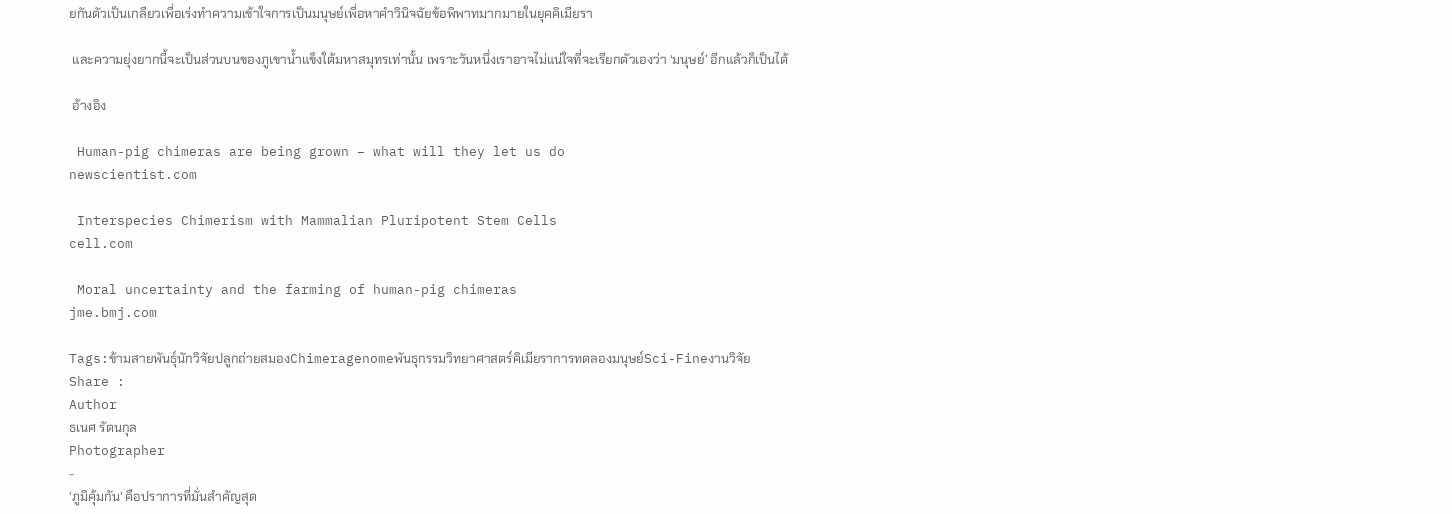ยกันตัวเป็นเกลียวเพื่อเร่งทำความเข้าใจการเป็นมนุษย์เพื่อหาคำวินิจฉัยข้อพิพาทมากมายในยุคคิเมียรา

 และความยุ่งยากนี้จะเป็นส่วนบนของภูเขาน้ำแข็งใต้มหาสมุทรเท่านั้น เพราะวันหนึ่งเราอาจไม่แน่ใจที่จะเรียกตัวเองว่า ‘มนุษย์’ อีกแล้วก็เป็นได้

 อ้างอิง

 Human-pig chimeras are being grown – what will they let us do
newscientist.com

 Interspecies Chimerism with Mammalian Pluripotent Stem Cells
cell.com

 Moral uncertainty and the farming of human-pig chimeras
jme.bmj.com

Tags:ข้ามสายพันธุ์นักวิจัยปลูกถ่ายสมองChimeragenomeพันธุกรรมวิทยาศาสตร์คิเมียราการทดลองมนุษย์Sci-Fineงานวิจัย
Share :
Author
ธเนศ รัตนกุล
Photographer
-
'ภูมิคุ้มกัน' คือปราการที่มั่นสำคัญสุด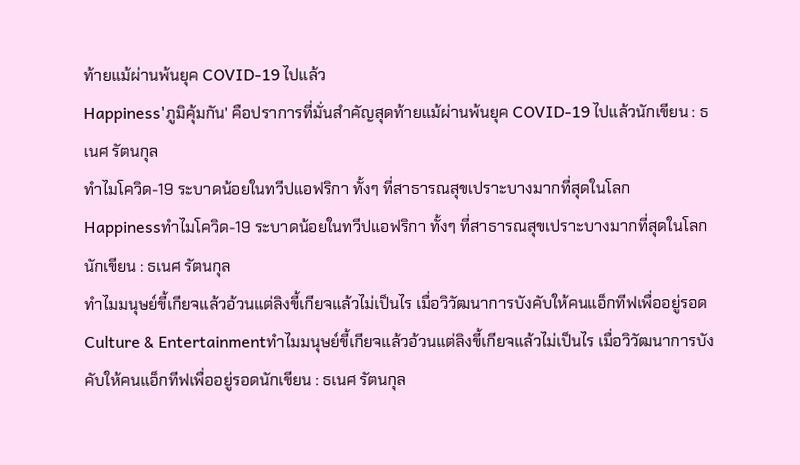ท้ายแม้ผ่านพ้นยุค COVID-19 ไปแล้ว
Happiness'ภูมิคุ้มกัน' คือปราการที่มั่นสำคัญสุดท้ายแม้ผ่านพ้นยุค COVID-19 ไปแล้วนักเขียน : ธเนศ รัตนกุล
ทำไมโควิด-19 ระบาดน้อยในทวีปแอฟริกา ทั้งๆ ที่สาธารณสุขเปราะบางมากที่สุดในโลก
Happinessทำไมโควิด-19 ระบาดน้อยในทวีปแอฟริกา ทั้งๆ ที่สาธารณสุขเปราะบางมากที่สุดในโลกนักเขียน : ธเนศ รัตนกุล
ทำไมมนุษย์ขี้เกียจแล้วอ้วนแต่ลิงขี้เกียจแล้วไม่เป็นไร เมื่อวิวัฒนาการบังคับให้คนแอ็กทีฟเพื่ออยู่รอด
Culture & Entertainmentทำไมมนุษย์ขี้เกียจแล้วอ้วนแต่ลิงขี้เกียจแล้วไม่เป็นไร เมื่อวิวัฒนาการบังคับให้คนแอ็กทีฟเพื่ออยู่รอดนักเขียน : ธเนศ รัตนกุล